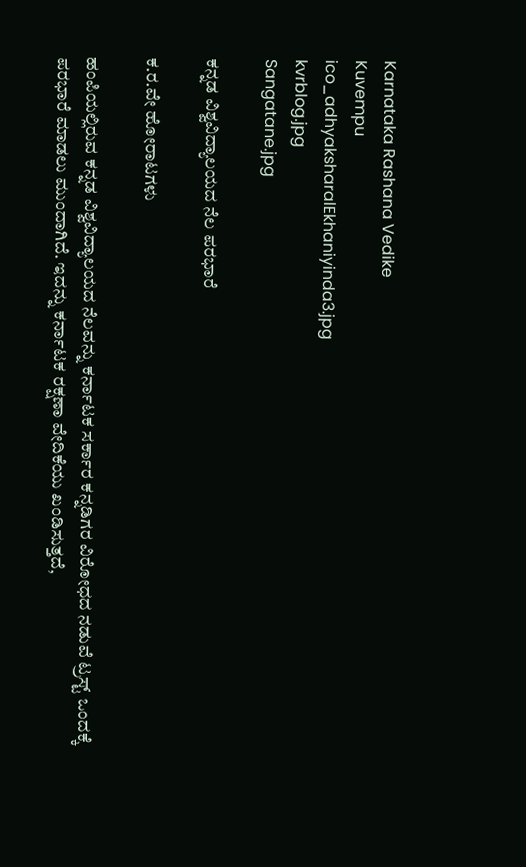Karnataka Rashana Vedike
Kuvempu
ico_adhyaksharalEkhaniyinda3.jpg
kvrblog.jpg
Sangatane.jpg

ಕನ್ನಡ ವಿಶ್ವವಿದ್ಯಾಲಯದ ನೆಲ ಪರಭಾರೆ

ಕ.ರ.ವೇ ಹೋರಾಟಗಳು

ಹಂಪಿಯಲ್ಲಿರುವ ಕನ್ನಡ ವಿಶ್ವವಿದ್ಯಾಲಯದ ನೆಲವನ್ನು ಕರ್ನಾಟಕ ಸರ್ಕಾರ ಕನ್ನಡಿಗರ ವಿರೋಧದ ನಡುವೆ ಟ್ರಸ್ಟ್ ಒಂದಕ್ಕೆ ಪರಭಾರೆ ಮಾಡಲು ಮುಂದಾಗಿದೆ. ಇದನ್ನು ಕರ್ನಾಟಕ ರಕ್ಷಣಾ ವೇದಿಕೆಯು ಖಂಡಿಸುತ್ತದೆ,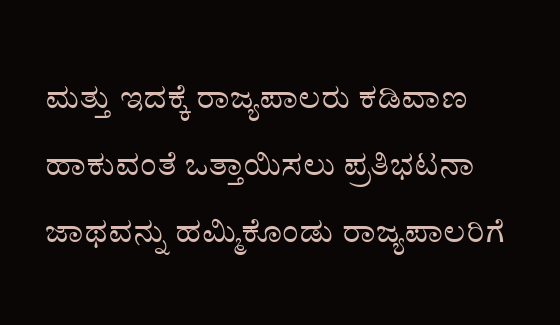ಮತ್ತು ಇದಕ್ಕೆ ರಾಜ್ಯಪಾಲರು ಕಡಿವಾಣ ಹಾಕುವಂತೆ ಒತ್ತಾಯಿಸಲು ಪ್ರತಿಭಟನಾ ಜಾಥವನ್ನು ಹಮ್ಮಿಕೊಂಡು ರಾಜ್ಯಪಾಲರಿಗೆ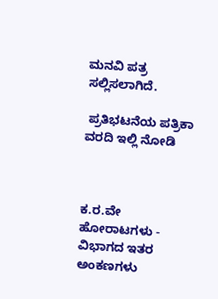ಮನವಿ ಪತ್ರ ಸಲ್ಲಿಸಲಾಗಿದೆ.

 ಪ್ರತಿಭಟನೆಯ ಪತ್ರಿಕಾ ವರದಿ ಇಲ್ಲಿ ನೋಡಿ



ಕ.ರ.ವೇ ಹೋರಾಟಗಳು - ವಿಭಾಗದ ಇತರ ಅಂಕಣಗಳು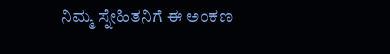ನಿಮ್ಮ ಸ್ನೇಹಿತನಿಗೆ ಈ ಅಂಕಣ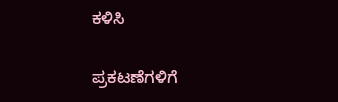ಕಳಿಸಿ

ಪ್ರಕಟಣೆಗಳಿಗೆ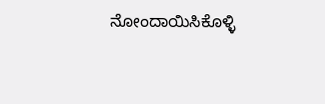ನೋಂದಾಯಿಸಿಕೊಳ್ಳಿ